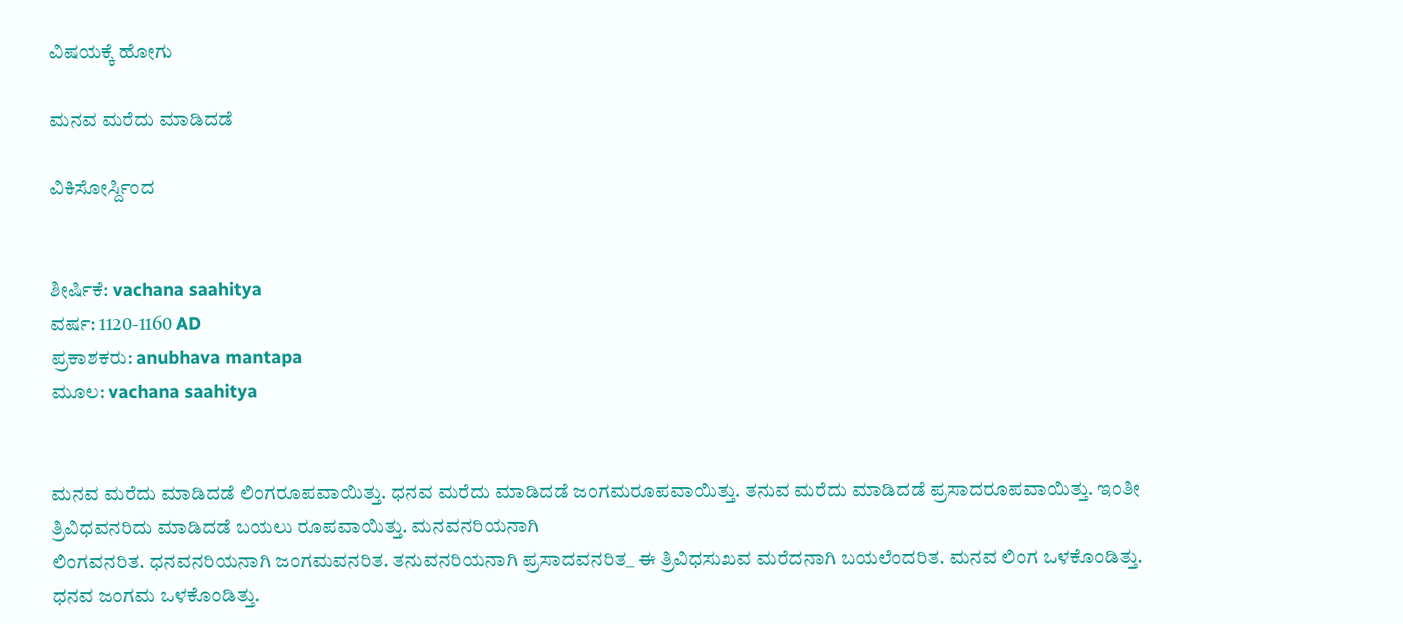ವಿಷಯಕ್ಕೆ ಹೋಗು

ಮನವ ಮರೆದು ಮಾಡಿದಡೆ

ವಿಕಿಸೋರ್ಸ್ದಿಂದ


ಶೀರ್ಷಿಕೆ: vachana saahitya
ವರ್ಷ: 1120-1160 AD
ಪ್ರಕಾಶಕರು: anubhava mantapa
ಮೂಲ: vachana saahitya


ಮನವ ಮರೆದು ಮಾಡಿದಡೆ ಲಿಂಗರೂಪವಾಯಿತ್ತು. ಧನವ ಮರೆದು ಮಾಡಿದಡೆ ಜಂಗಮರೂಪವಾಯಿತ್ತು. ತನುವ ಮರೆದು ಮಾಡಿದಡೆ ಪ್ರಸಾದರೂಪವಾಯಿತ್ತು. ಇಂತೀ ತ್ರಿವಿಧವನರಿದು ಮಾಡಿದಡೆ ಬಯಲು ರೂಪವಾಯಿತ್ತು. ಮನವನರಿಯನಾಗಿ
ಲಿಂಗವನರಿತ. ಧನವನರಿಯನಾಗಿ ಜಂಗಮವನರಿತ. ತನುವನರಿಯನಾಗಿ ಪ್ರಸಾದವನರಿತ_ ಈ ತ್ರಿವಿಧಸುಖವ ಮರೆದನಾಗಿ ಬಯಲೆಂದರಿತ. ಮನವ ಲಿಂಗ ಒಳಕೊಂಡಿತ್ತು. ಧನವ ಜಂಗಮ ಒಳಕೊಂಡಿತ್ತು.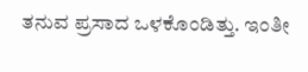ತನುವ ಪ್ರಸಾದ ಒಳಕೊಂಡಿತ್ತು. ಇಂತೀ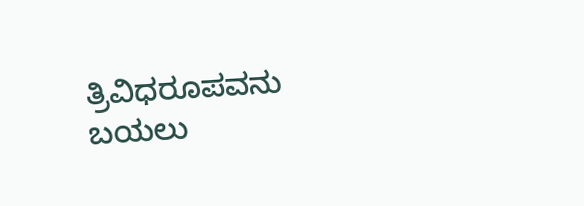ತ್ರಿವಿಧರೂಪವನು ಬಯಲು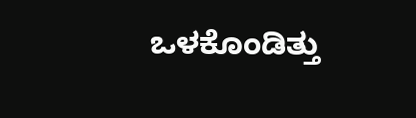ಒಳಕೊಂಡಿತ್ತು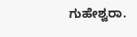ಗುಹೇಶ್ವರಾ.